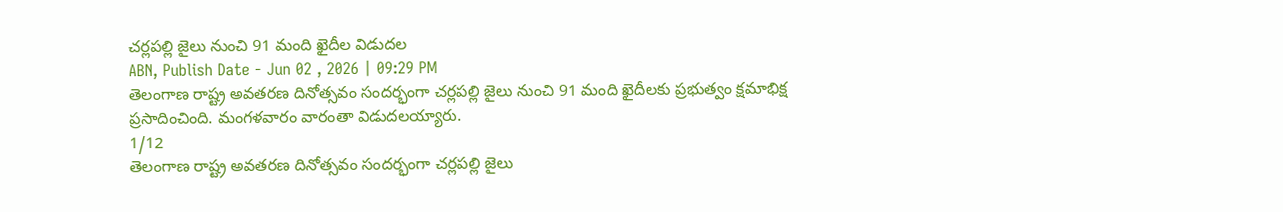చర్లపల్లి జైలు నుంచి 91 మంది ఖైదీల విడుదల
ABN, Publish Date - Jun 02 , 2026 | 09:29 PM
తెలంగాణ రాష్ట్ర అవతరణ దినోత్సవం సందర్భంగా చర్లపల్లి జైలు నుంచి 91 మంది ఖైదీలకు ప్రభుత్వం క్షమాభిక్ష ప్రసాదించింది. మంగళవారం వారంతా విడుదలయ్యారు.
1/12
తెలంగాణ రాష్ట్ర అవతరణ దినోత్సవం సందర్భంగా చర్లపల్లి జైలు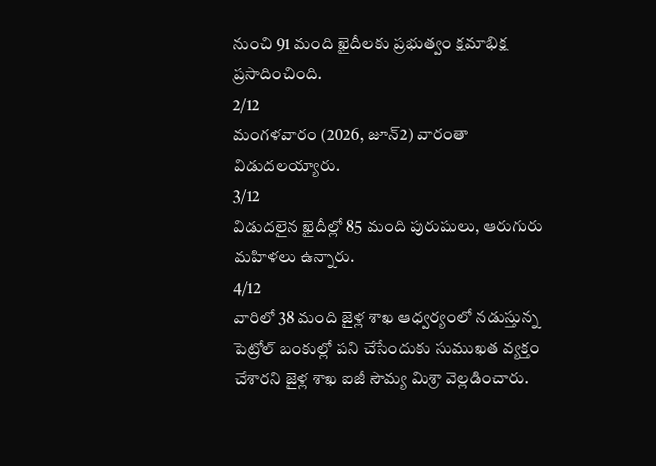నుంచి 91 మంది ఖైదీలకు ప్రభుత్వం క్షమాభిక్ష ప్రసాదించింది.
2/12
మంగళవారం (2026, జూన్2) వారంతా విడుదలయ్యారు.
3/12
విడుదలైన ఖైదీల్లో 85 మంది పురుషులు, ఆరుగురు మహిళలు ఉన్నారు.
4/12
వారిలో 38 మంది జైళ్ల శాఖ ఆధ్వర్యంలో నడుస్తున్న పెట్రోల్ బంకుల్లో పని చేసేందుకు సుముఖత వ్యక్తం చేశారని జైళ్ల శాఖ ఐజీ సౌమ్య మిశ్రా వెల్లడించారు.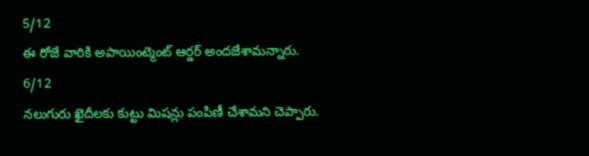5/12
ఈ రోజే వారికి అపాయింట్మెంట్ ఆర్డర్ అందజేశామన్నారు.
6/12
నలుగురు ఖైదీలకు కుట్టు మిషన్లు పంపిణీ చేశామని చెప్పారు.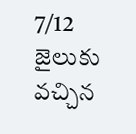7/12
జైలుకు వచ్చిన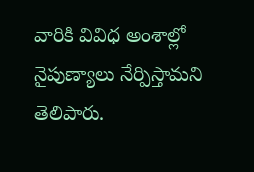వారికి వివిధ అంశాల్లో నైపుణ్యాలు నేర్పిస్తామని తెలిపారు.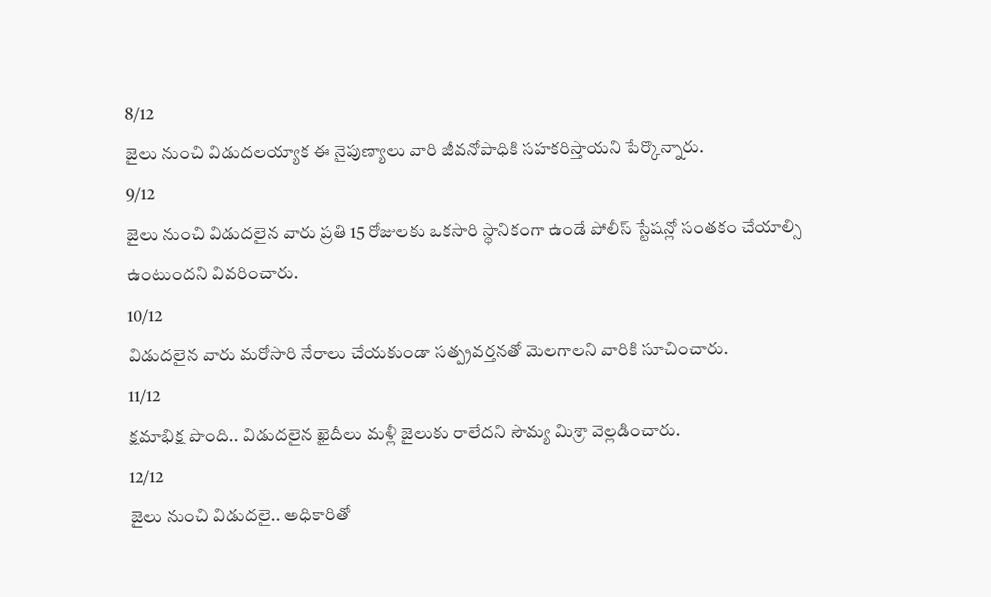8/12
జైలు నుంచి విడుదలయ్యాక ఈ నైపుణ్యాలు వారి జీవనోపాధికి సహకరిస్తాయని పేర్కొన్నారు.
9/12
జైలు నుంచి విడుదలైన వారు ప్రతి 15 రోజులకు ఒకసారి స్థానికంగా ఉండే పోలీస్ స్టేషన్లో సంతకం చేయాల్సి ఉంటుందని వివరించారు.
10/12
విడుదలైన వారు మరోసారి నేరాలు చేయకుండా సత్ప్రవర్తనతో మెలగాలని వారికి సూచించారు.
11/12
క్షమాభిక్ష పొంది.. విడుదలైన ఖైదీలు మళ్లీ జైలుకు రాలేదని సౌమ్య మిశ్రా వెల్లడించారు.
12/12
జైలు నుంచి విడుదలై.. అధికారితో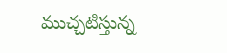ముచ్చటిస్తున్న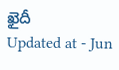ఖైదీ
Updated at - Jun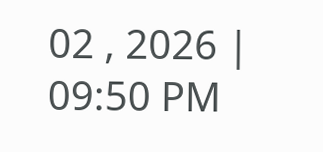02 , 2026 | 09:50 PM